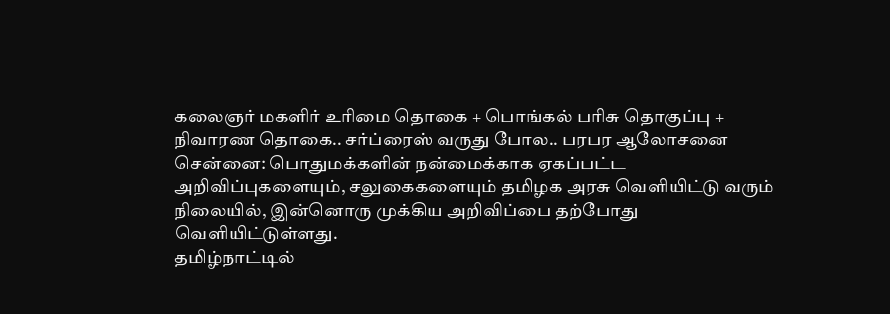கலைஞர் மகளிர் உரிமை தொகை + பொங்கல் பரிசு தொகுப்பு + நிவாரண தொகை.. சர்ப்ரைஸ் வருது போல.. பரபர ஆலோசனை
சென்னை: பொதுமக்களின் நன்மைக்காக ஏகப்பட்ட அறிவிப்புகளையும், சலுகைகளையும் தமிழக அரசு வெளியிட்டு வரும் நிலையில், இன்னொரு முக்கிய அறிவிப்பை தற்போது வெளியிட்டுள்ளது.
தமிழ்நாட்டில்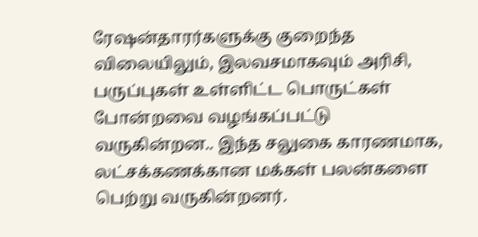ரேஷன்தாரர்களுக்கு குறைந்த விலையிலும், இலவசமாகவும் அரிசி, பருப்புகள் உள்ளிட்ட பொருட்கள் போன்றவை வழங்கப்பட்டு வருகின்றன.. இந்த சலுகை காரணமாக, லட்சக்கணக்கான மக்கள் பலன்களை பெற்று வருகின்றனர்.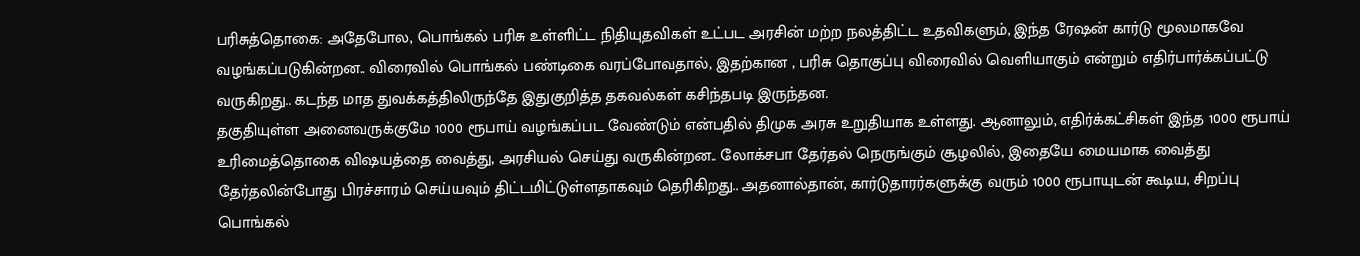பரிசுத்தொகை: அதேபோல, பொங்கல் பரிசு உள்ளிட்ட நிதியுதவிகள் உட்பட அரசின் மற்ற நலத்திட்ட உதவிகளும், இந்த ரேஷன் கார்டு மூலமாகவே வழங்கப்படுகின்றன.. விரைவில் பொங்கல் பண்டிகை வரப்போவதால், இதற்கான , பரிசு தொகுப்பு விரைவில் வெளியாகும் என்றும் எதிர்பார்க்கப்பட்டு வருகிறது.. கடந்த மாத துவக்கத்திலிருந்தே இதுகுறித்த தகவல்கள் கசிந்தபடி இருந்தன.
தகுதியுள்ள அனைவருக்குமே 1000 ரூபாய் வழங்கப்பட வேண்டும் என்பதில் திமுக அரசு உறுதியாக உள்ளது. ஆனாலும், எதிர்க்கட்சிகள் இந்த 1000 ரூபாய் உரிமைத்தொகை விஷயத்தை வைத்து, அரசியல் செய்து வருகின்றன.. லோக்சபா தேர்தல் நெருங்கும் சூழலில், இதையே மையமாக வைத்து தேர்தலின்போது பிரச்சாரம் செய்யவும் திட்டமிட்டுள்ளதாகவும் தெரிகிறது.. அதனால்தான், கார்டுதாரர்களுக்கு வரும் 1000 ரூபாயுடன் கூடிய, சிறப்பு பொங்கல்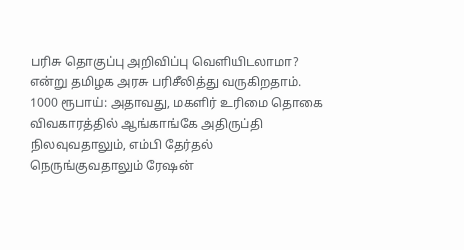பரிசு தொகுப்பு அறிவிப்பு வெளியிடலாமா? என்று தமிழக அரசு பரிசீலித்து வருகிறதாம்.
1000 ரூபாய்: அதாவது, மகளிர் உரிமை தொகை விவகாரத்தில் ஆங்காங்கே அதிருப்தி நிலவுவதாலும், எம்பி தேர்தல் நெருங்குவதாலும் ரேஷன்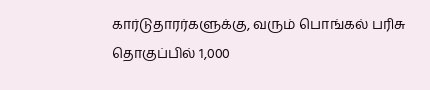கார்டுதாரர்களுக்கு, வரும் பொங்கல் பரிசு தொகுப்பில் 1,000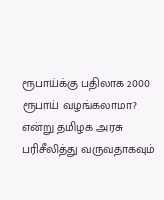ரூபாய்க்கு பதிலாக 2000 ரூபாய் வழங்கலாமா? என்று தமிழக அரசு பரிசீலித்து வருவதாகவும்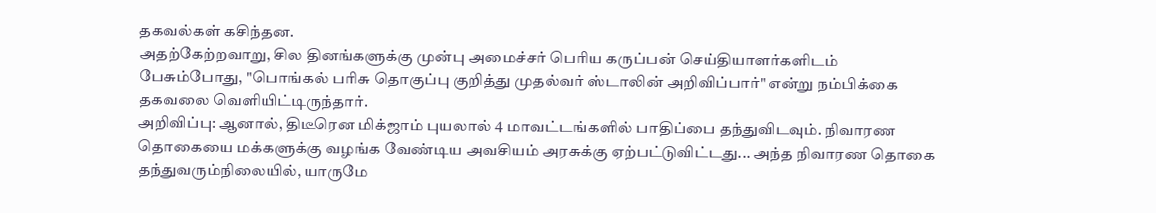தகவல்கள் கசிந்தன.
அதற்கேற்றவாறு, சில தினங்களுக்கு முன்பு அமைச்சர் பெரிய கருப்பன் செய்தியாளர்களிடம் பேசும்போது, "பொங்கல் பரிசு தொகுப்பு குறித்து முதல்வர் ஸ்டாலின் அறிவிப்பார்" என்று நம்பிக்கை தகவலை வெளியிட்டிருந்தார்.
அறிவிப்பு: ஆனால், திடீரென மிக்ஜாம் புயலால் 4 மாவட்டங்களில் பாதிப்பை தந்துவிடவும். நிவாரண தொகையை மக்களுக்கு வழங்க வேண்டிய அவசியம் அரசுக்கு ஏற்பட்டுவிட்டது... அந்த நிவாரண தொகை தந்துவரும்நிலையில், யாருமே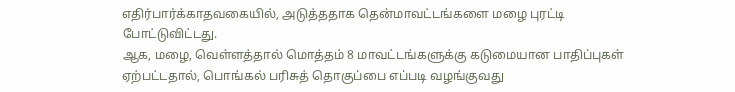எதிர்பார்க்காதவகையில், அடுத்ததாக தென்மாவட்டங்களை மழை புரட்டி போட்டுவிட்டது.
ஆக, மழை, வெள்ளத்தால் மொத்தம் 8 மாவட்டங்களுக்கு கடுமையான பாதிப்புகள் ஏற்பட்டதால், பொங்கல் பரிசுத் தொகுப்பை எப்படி வழங்குவது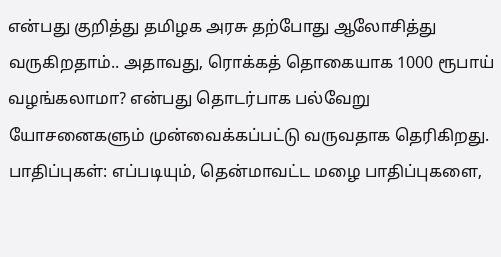என்பது குறித்து தமிழக அரசு தற்போது ஆலோசித்து வருகிறதாம்.. அதாவது, ரொக்கத் தொகையாக 1000 ரூபாய் வழங்கலாமா? என்பது தொடர்பாக பல்வேறு யோசனைகளும் முன்வைக்கப்பட்டு வருவதாக தெரிகிறது.
பாதிப்புகள்: எப்படியும், தென்மாவட்ட மழை பாதிப்புகளை,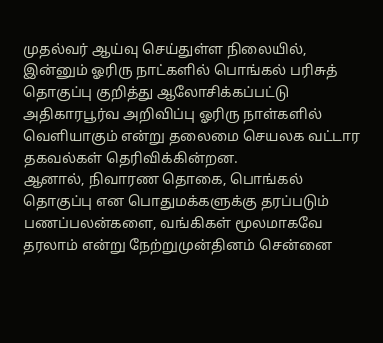முதல்வர் ஆய்வு செய்துள்ள நிலையில், இன்னும் ஓரிரு நாட்களில் பொங்கல் பரிசுத் தொகுப்பு குறித்து ஆலோசிக்கப்பட்டு அதிகாரபூர்வ அறிவிப்பு ஓரிரு நாள்களில் வெளியாகும் என்று தலைமை செயலக வட்டார தகவல்கள் தெரிவிக்கின்றன.
ஆனால், நிவாரண தொகை, பொங்கல் தொகுப்பு என பொதுமக்களுக்கு தரப்படும் பணப்பலன்களை, வங்கிகள் மூலமாகவே தரலாம் என்று நேற்றுமுன்தினம் சென்னை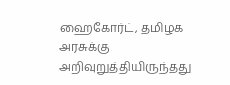ஹைகோர்ட், தமிழக அரசுக்கு அறிவுறுத்தியிருந்தது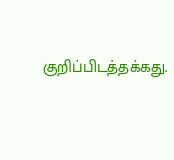குறிப்பிடத்தக்கது.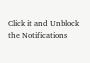Click it and Unblock the Notifications